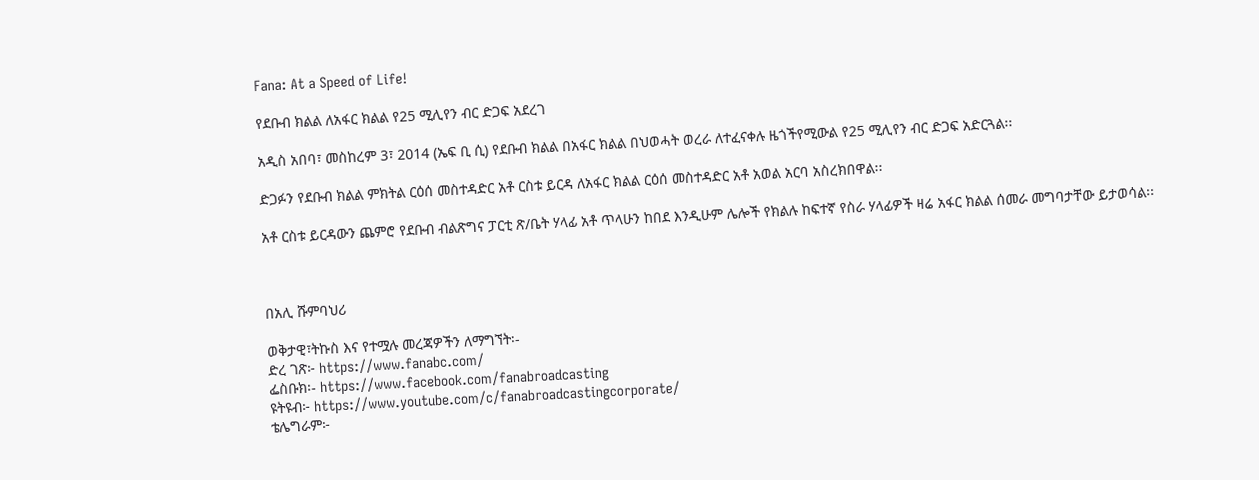Fana: At a Speed of Life!

የደቡብ ክልል ለአፋር ክልል የ25 ሚሊየን ብር ድጋፍ አደረገ

አዲስ አበባ፣ መስከረም 3፣ 2014 (ኤፍ ቢ ሲ) የደቡብ ክልል በአፋር ክልል በህወሓት ወረራ ለተፈናቀሉ ዜጎችየሚውል የ25 ሚሊየን ብር ድጋፍ አድርጓል፡፡

ድጋፉን የደቡብ ክልል ምክትል ርዕሰ መስተዳድር አቶ ርስቱ ይርዳ ለአፋር ክልል ርዕሰ መስተዳድር አቶ አወል አርባ አስረክበዋል፡፡

አቶ ርስቱ ይርዳውን ጨምሮ የደቡብ ብልጽግና ፓርቲ ጽ/ቤት ሃላፊ አቶ ጥላሁን ከበደ እንዲሁም ሌሎች የክልሉ ከፍተኛ የስራ ሃላፊዎች ዛሬ አፋር ክልል ሰመራ መግባታቸው ይታወሳል፡፡



በአሊ ሹምባህሪ

ወቅታዊ፣ትኩስ እና የተሟሉ መረጃዎችን ለማግኘት፡-
ድረ ገጽ፦ https://www.fanabc.com/
ፌስቡክ፡- https://www.facebook.com/fanabroadcasting
ዩትዩብ፦ https://www.youtube.com/c/fanabroadcastingcorporate/
ቴሌግራም፦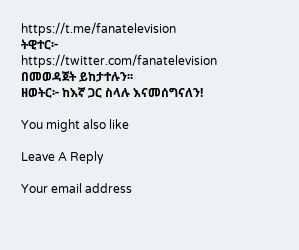https://t.me/fanatelevision
ትዊተር፦ https://twitter.com/fanatelevision በመወዳጀት ይከታተሉን፡፡
ዘወትር፦ ከእኛ ጋር ስላሉ እናመሰግናለን!

You might also like

Leave A Reply

Your email address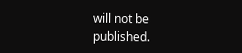will not be published.